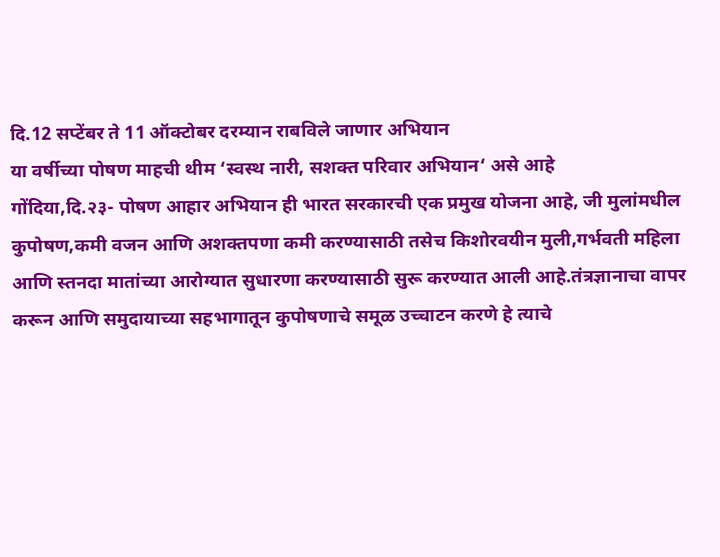दि.12 सप्टेंबर ते 11 ऑक्टोबर दरम्यान राबविले जाणार अभियान
या वर्षीच्या पोषण माहची थीम ‘स्वस्थ नारी, सशक्त परिवार अभियान‘ असे आहे
गोंदिया,दि.२३- पोषण आहार अभियान ही भारत सरकारची एक प्रमुख योजना आहे, जी मुलांमधील कुपोषण,कमी वजन आणि अशक्तपणा कमी करण्यासाठी तसेच किशोरवयीन मुली,गर्भवती महिला आणि स्तनदा मातांच्या आरोग्यात सुधारणा करण्यासाठी सुरू करण्यात आली आहे.तंत्रज्ञानाचा वापर करून आणि समुदायाच्या सहभागातून कुपोषणाचे समूळ उच्चाटन करणे हे त्याचे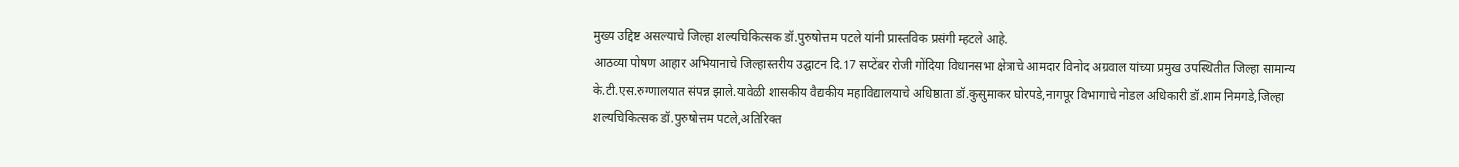मुख्य उद्दिष्ट असल्याचे जिल्हा शल्यचिकित्सक डॉ.पुरुषोत्तम पटले यांनी प्रास्तविक प्रसंगी म्हटले आहे.
आठव्या पोषण आहार अभियानाचे जिल्हास्तरीय उद्घाटन दि.17 सप्टेंबर रोजी गोंदिया विधानसभा क्षेत्राचे आमदार विनोद अग्रवाल यांच्या प्रमुख उपस्थितीत जिल्हा सामान्य के.टी.एस.रुग्णालयात संपन्न झाले.यावेळी शासकीय वैद्यकीय महाविद्यालयाचे अधिष्ठाता डॉ.कुसुमाकर घोरपडे,नागपूर विभागाचे नोडल अधिकारी डॉ.शाम निमगडे,जिल्हा शल्यचिकित्सक डॉ.पुरुषोत्तम पटले,अतिरिक्त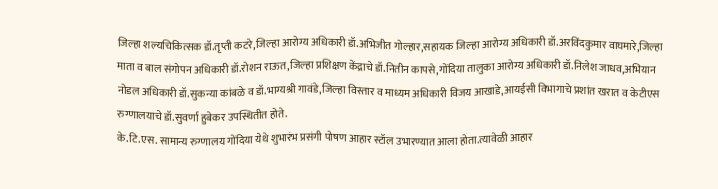जिल्हा शल्यचिकित्सक डॉ.तृप्ती कटरे,जिल्हा आरोग्य अधिकारी डॉ.अभिजीत गोल्हार,सहायक जिल्हा आरोग्य अधिकारी डॉ.अरविंदकुमार वाघमारे,जिल्हा माता व बाल संगोपन अधिकारी डॉ.रोशन राऊत,जिल्हा प्रशिक्षण केंद्राचे डॉ.नितीन कापसे,गोंदिया तालुका आरोग्य अधिकारी डॉ.निलेश जाधव,अभियान नोडल अधिकारी डॉ.सुकन्या कांबळे व डॉ.भाग्यश्री गावंडे,जिल्हा विस्तार व माध्यम अधिकारी विजय आखाडे,आयईसी विभागाचे प्रशांत खरात व केटीएस रुग्णालयाचे डॉ.सुवर्णा हुबेकर उपस्थितीत होते.
के.टि.एस. सामान्य रुग्णालय गोंदिया येथे शुभारंभ प्रसंगी पोषण आहार स्टॉल उभारण्यात आला होता.त्यावेळी आहार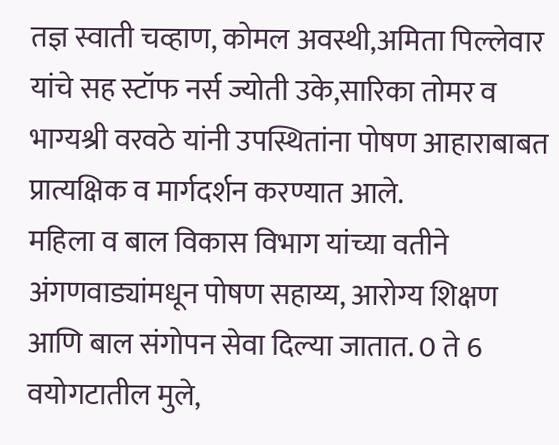तज्ञ स्वाती चव्हाण, कोमल अवस्थी,अमिता पिल्लेवार यांचे सह स्टॉफ नर्स ज्योती उके,सारिका तोमर व भाग्यश्री वरवठे यांनी उपस्थितांना पोषण आहाराबाबत प्रात्यक्षिक व मार्गदर्शन करण्यात आले.
महिला व बाल विकास विभाग यांच्या वतीने अंगणवाड्यांमधून पोषण सहाय्य, आरोग्य शिक्षण आणि बाल संगोपन सेवा दिल्या जातात. 0 ते 6 वयोगटातील मुले,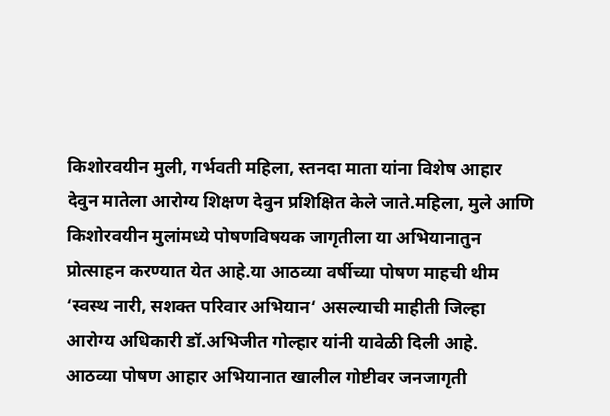किशोरवयीन मुली, गर्भवती महिला, स्तनदा माता यांना विशेष आहार देवुन मातेला आरोग्य शिक्षण देवुन प्रशिक्षित केले जाते.महिला, मुले आणि किशोरवयीन मुलांमध्ये पोषणविषयक जागृतीला या अभियानातुन प्रोत्साहन करण्यात येत आहे.या आठव्या वर्षीच्या पोषण माहची थीम ‘स्वस्थ नारी, सशक्त परिवार अभियान‘ असल्याची माहीती जिल्हा आरोग्य अधिकारी डॉ.अभिजीत गोल्हार यांनी यावेळी दिली आहे.
आठव्या पोषण आहार अभियानात खालील गोष्टीवर जनजागृती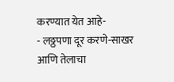करण्यात येत आहे-
- लठ्ठपणा दूर करणे-साखर आणि तेलाचा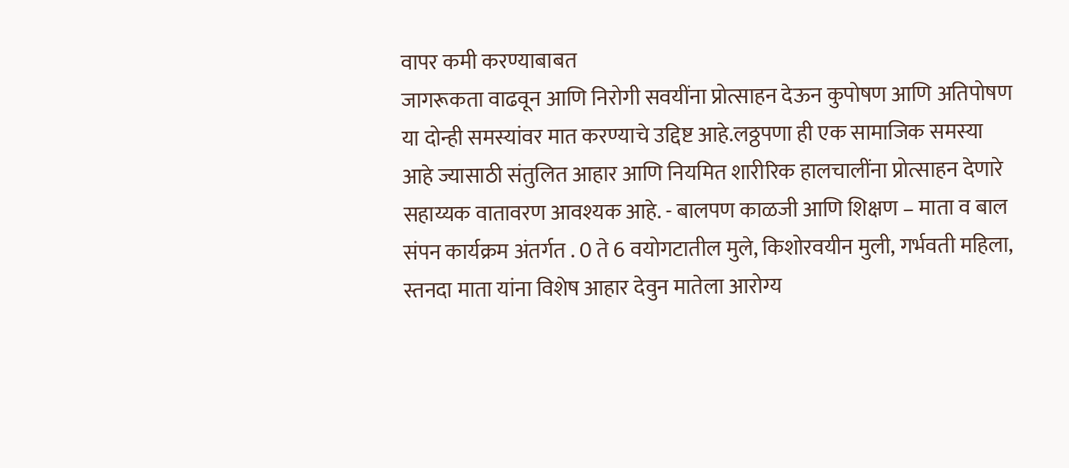वापर कमी करण्याबाबत
जागरूकता वाढवून आणि निरोगी सवयींना प्रोत्साहन देऊन कुपोषण आणि अतिपोषण या दोन्ही समस्यांवर मात करण्याचे उद्दिष्ट आहे.लठ्ठपणा ही एक सामाजिक समस्या आहे ज्यासाठी संतुलित आहार आणि नियमित शारीरिक हालचालींना प्रोत्साहन देणारे सहाय्यक वातावरण आवश्यक आहे. - बालपण काळजी आणि शिक्षण – माता व बाल संपन कार्यक्रम अंतर्गत . 0 ते 6 वयोगटातील मुले, किशोरवयीन मुली, गर्भवती महिला, स्तनदा माता यांना विशेष आहार देवुन मातेला आरोग्य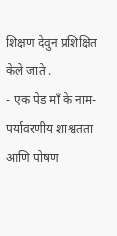शिक्षण देवुन प्रशिक्षित केले जाते .
- एक पेड माँ के नाम- पर्यावरणीय शाश्वतता आणि पोषण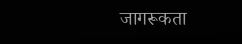जागरूकता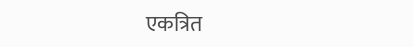एकत्रित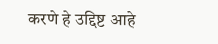करणे हे उद्दिष्ट आहे